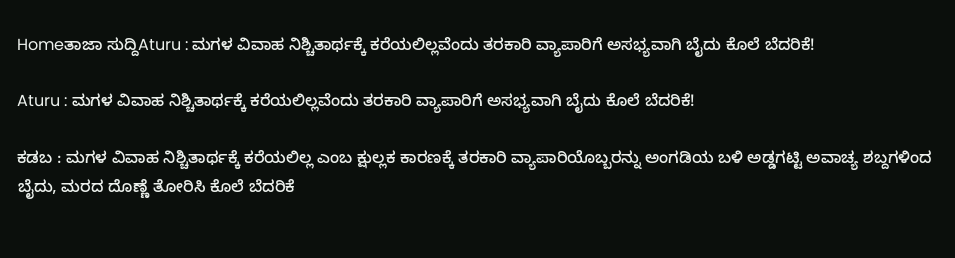Homeತಾಜಾ ಸುದ್ದಿAturu : ಮಗಳ ವಿವಾಹ ನಿಶ್ಚಿತಾರ್ಥಕ್ಕೆ ಕರೆಯಲಿಲ್ಲವೆಂದು ತರಕಾರಿ ವ್ಯಾಪಾರಿಗೆ ಅಸಭ್ಯವಾಗಿ ಬೈದು ಕೊಲೆ ಬೆದರಿಕೆ!

Aturu : ಮಗಳ ವಿವಾಹ ನಿಶ್ಚಿತಾರ್ಥಕ್ಕೆ ಕರೆಯಲಿಲ್ಲವೆಂದು ತರಕಾರಿ ವ್ಯಾಪಾರಿಗೆ ಅಸಭ್ಯವಾಗಿ ಬೈದು ಕೊಲೆ ಬೆದರಿಕೆ!

ಕಡಬ : ಮಗಳ ವಿವಾಹ ನಿಶ್ಚಿತಾರ್ಥಕ್ಕೆ ಕರೆಯಲಿಲ್ಲ ಎಂಬ ಕ್ಷುಲ್ಲಕ ಕಾರಣಕ್ಕೆ ತರಕಾರಿ ವ್ಯಾಪಾರಿಯೊಬ್ಬರನ್ನು ಅಂಗಡಿಯ ಬಳಿ ಅಡ್ಡಗಟ್ಟಿ ಅವಾಚ್ಯ ಶಬ್ದಗಳಿಂದ ಬೈದು, ಮರದ ದೊಣ್ಣೆ ತೋರಿಸಿ ಕೊಲೆ ಬೆದರಿಕೆ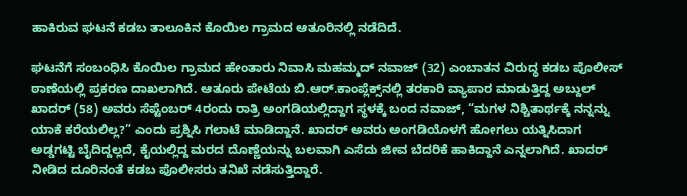ಹಾಕಿರುವ ಘಟನೆ ಕಡಬ ತಾಲೂಕಿನ ಕೊಯಿಲ ಗ್ರಾಮದ ಆತೂರಿನಲ್ಲಿ ನಡೆದಿದೆ.

ಘಟನೆಗೆ ಸಂಬಂಧಿಸಿ ಕೊಯಿಲ ಗ್ರಾಮದ ಹೇಂತಾರು ನಿವಾಸಿ ಮಹಮ್ಮದ್ ನವಾಜ್ (32) ಎಂಬಾತನ ವಿರುದ್ಧ ಕಡಬ ಪೊಲೀಸ್ ಠಾಣೆಯಲ್ಲಿ ಪ್ರಕರಣ ದಾಖಲಾಗಿದೆ. ಆತೂರು ಪೇಟೆಯ ಬಿ.ಆರ್.ಕಾಂಪ್ಲೆಕ್ಸ್‌ನಲ್ಲಿ ತರಕಾರಿ ವ್ಯಾಪಾರ ಮಾಡುತ್ತಿದ್ದ ಅಬ್ದುಲ್ ಖಾದರ್ (58) ಅವರು ಸೆಪ್ಟೆಂಬರ್ 4ರಂದು ರಾತ್ರಿ ಅಂಗಡಿಯಲ್ಲಿದ್ದಾಗ ಸ್ಥಳಕ್ಕೆ ಬಂದ ನವಾಜ್, “ಮಗಳ ನಿಶ್ಚಿತಾರ್ಥಕ್ಕೆ ನನ್ನನ್ನು ಯಾಕೆ ಕರೆಯಲಿಲ್ಲ?” ಎಂದು ಪ್ರಶ್ನಿಸಿ ಗಲಾಟೆ ಮಾಡಿದ್ದಾನೆ. ಖಾದರ್ ಅವರು ಅಂಗಡಿಯೊಳಗೆ ಹೋಗಲು ಯತ್ನಿಸಿದಾಗ ಅಡ್ಡಗಟ್ಟಿ ಬೈದಿದ್ದಲ್ಲದೆ, ಕೈಯಲ್ಲಿದ್ದ ಮರದ ದೊಣ್ಣೆಯನ್ನು ಬಲವಾಗಿ ಎಸೆದು ಜೀವ ಬೆದರಿಕೆ ಹಾಕಿದ್ದಾನೆ ಎನ್ನಲಾಗಿದೆ. ಖಾದರ್ ನೀಡಿದ ದೂರಿನಂತೆ ಕಡಬ ಪೊಲೀಸರು ತನಿಖೆ ನಡೆಸುತ್ತಿದ್ದಾರೆ.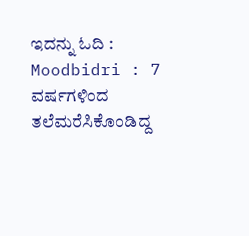ಇದನ್ನು ಓದಿ : Moodbidri : 7 ವರ್ಷಗಳಿಂದ ತಲೆಮರೆಸಿಕೊಂಡಿದ್ದ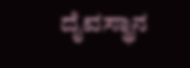ದೈವಸ್ಥಾನ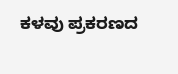ಕಳವು ಪ್ರಕರಣದ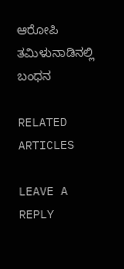ಆರೋಪಿ ತಮಿಳುನಾಡಿನಲ್ಲಿ ಬಂಧನ

RELATED ARTICLES

LEAVE A REPLY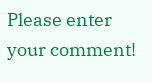Please enter your comment!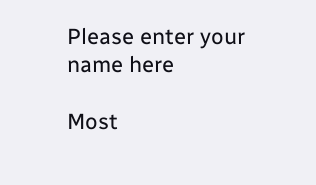Please enter your name here

Most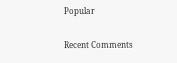Popular

Recent Comments